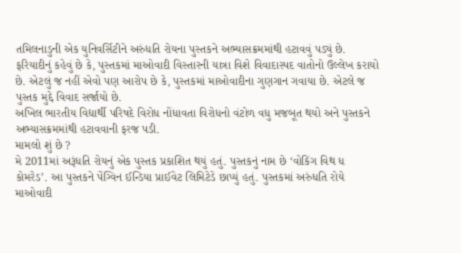તમિલનાડુની એક યુનિવર્સિટીને અરુંધતિ રોયના પુસ્તકને અભ્યાસક્રમમાંથી હટાવવું પડ્યું છે. ફરિયાદીનું કહેવું છે કે, પુસ્તકમાં માઓવાદી વિસ્તારની યાત્રા વિશે વિવાદાસ્પદ વાતોનો ઉલ્લેખ કરાયો છે. એટલું જ નહીં એવો પણ આરોપ છે કે, પુસ્તકમાં માઓવાદીના ગુણગાન ગવાયા છે. એટલે જ પુસ્તક મુદ્દે વિવાદ સર્જાયો છે.
અખિલ ભારતીય વિદ્યાર્થી પરિષદે વિરોધ નોંધાવતા વિરોધનો વંટોળ વધુ મજબૂત થયો અને પુસ્તકને અભ્યાસક્રમમાંથી હટાવવાની ફરજ પડી.
મામલો શું છે ?
મે 2011માં અરૂંધતિ રોયનું એક પુસ્તક પ્રકાશિત થયું હતું. પુસ્તકનું નામ છે ‘વોકિંગ વિથ ધ કોમરેડ’. આ પુસ્તકને પેંગ્વિન ઈન્ડિયા પ્રાઈવેટ લિમિટેડે છાપ્યું હતું. પુસ્તકમાં અરુંધતિ રોયે માઓવાદી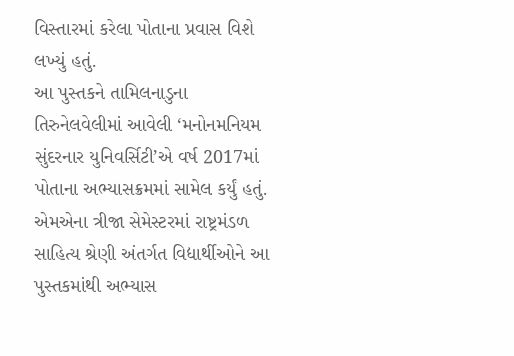વિસ્તારમાં કરેલા પોતાના પ્રવાસ વિશે લખ્યું હતું.
આ પુસ્તકને તામિલનાડુના તિરુનેલવેલીમાં આવેલી ‘મનોનમનિયમ સુંદરનાર યુનિવર્સિટી’એ વર્ષ 2017માં પોતાના અભ્યાસક્રમમાં સામેલ કર્યું હતું. એમએના ત્રીજા સેમેસ્ટરમાં રાષ્ટ્રમંડળ સાહિત્ય શ્રેણી અંતર્ગત વિદ્યાર્થીઓને આ પુસ્તકમાંથી અભ્યાસ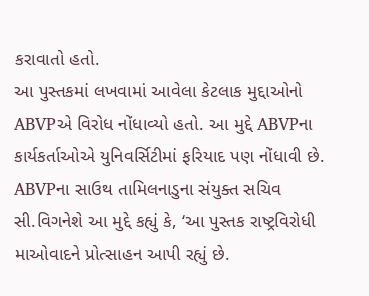કરાવાતો હતો.
આ પુસ્તકમાં લખવામાં આવેલા કેટલાક મુદ્દાઓનો ABVPએ વિરોધ નોંધાવ્યો હતો. આ મુદ્દે ABVPના કાર્યકર્તાઓએ યુનિવર્સિટીમાં ફરિયાદ પણ નોંધાવી છે. ABVPના સાઉથ તામિલનાડુના સંયુક્ત સચિવ સી.વિગનેશે આ મુદ્દે કહ્યું કે, ‘આ પુસ્તક રાષ્ટ્રવિરોધી માઓવાદને પ્રોત્સાહન આપી રહ્યું છે.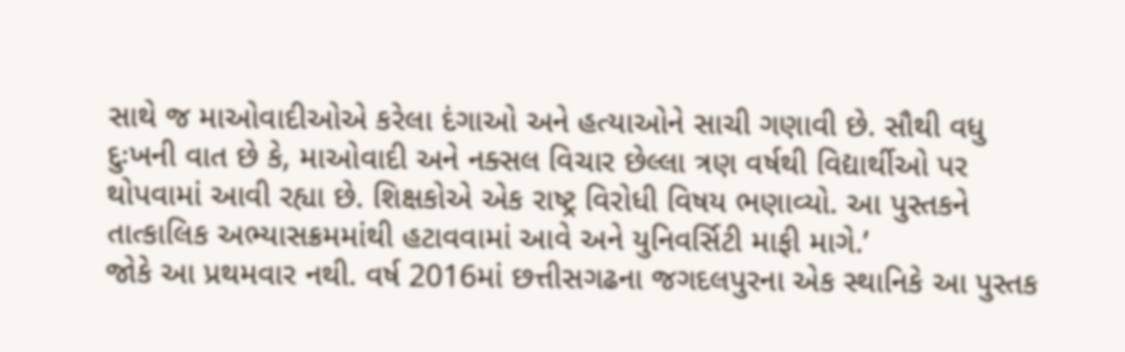સાથે જ માઓવાદીઓએ કરેલા દંગાઓ અને હત્યાઓને સાચી ગણાવી છે. સૌથી વધુ દુઃખની વાત છે કે, માઓવાદી અને નક્સલ વિચાર છેલ્લા ત્રણ વર્ષથી વિદ્યાર્થીઓ પર થોપવામાં આવી રહ્યા છે. શિક્ષકોએ એક રાષ્ટ્ર વિરોધી વિષય ભણાવ્યો. આ પુસ્તકને તાત્કાલિક અભ્યાસક્રમમાંથી હટાવવામાં આવે અને યુનિવર્સિટી માફી માગે.’
જોકે આ પ્રથમવાર નથી. વર્ષ 2016માં છત્તીસગઢના જગદલપુરના એક સ્થાનિકે આ પુસ્તક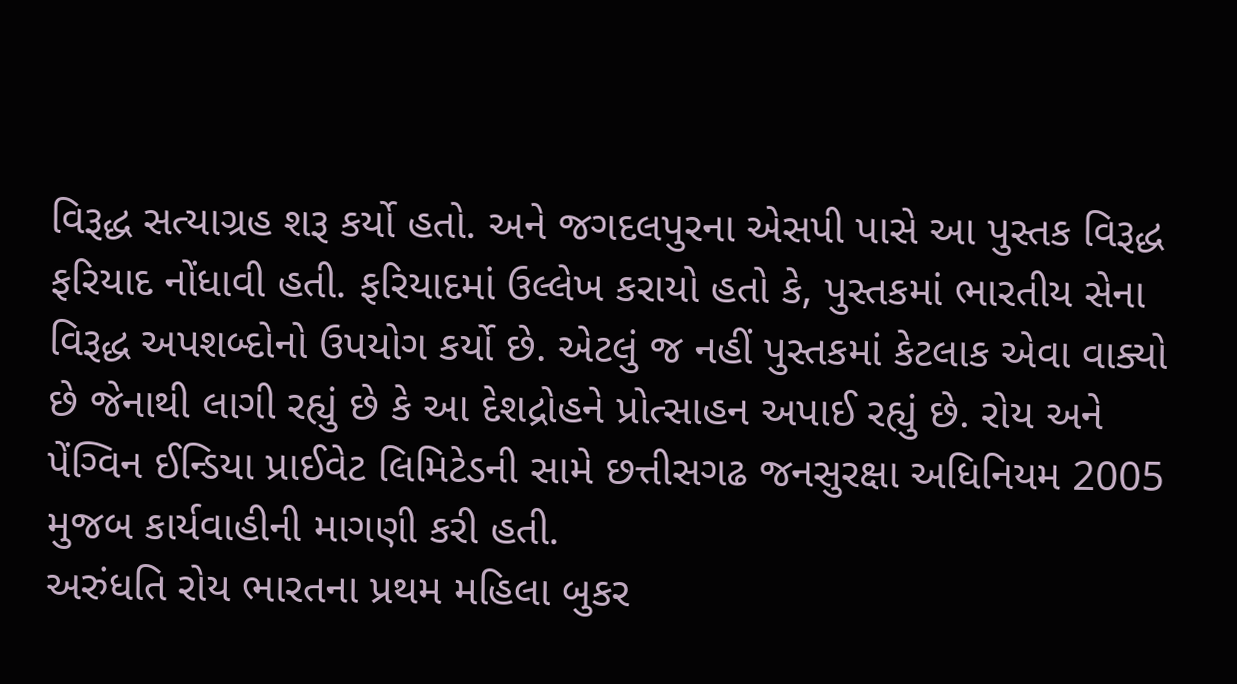વિરૂદ્ધ સત્યાગ્રહ શરૂ કર્યો હતો. અને જગદલપુરના એસપી પાસે આ પુસ્તક વિરૂદ્ધ ફરિયાદ નોંધાવી હતી. ફરિયાદમાં ઉલ્લેખ કરાયો હતો કે, પુસ્તકમાં ભારતીય સેના વિરૂદ્ધ અપશબ્દોનો ઉપયોગ કર્યો છે. એટલું જ નહીં પુસ્તકમાં કેટલાક એવા વાક્યો છે જેનાથી લાગી રહ્યું છે કે આ દેશદ્રોહને પ્રોત્સાહન અપાઈ રહ્યું છે. રોય અને પેંગ્વિન ઈન્ડિયા પ્રાઈવેટ લિમિટેડની સામે છત્તીસગઢ જનસુરક્ષા અધિનિયમ 2005 મુજબ કાર્યવાહીની માગણી કરી હતી.
અરુંધતિ રોય ભારતના પ્રથમ મહિલા બુકર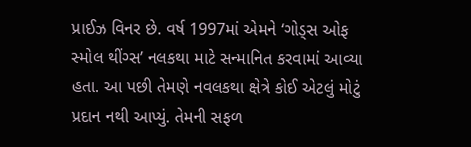પ્રાઈઝ વિનર છે. વર્ષ 1997માં એમને ‘ગોડ્સ ઓફ સ્મોલ થીંગ્સ’ નલકથા માટે સન્માનિત કરવામાં આવ્યા હતા. આ પછી તેમણે નવલકથા ક્ષેત્રે કોઈ એટલું મોટું પ્રદાન નથી આપ્યું. તેમની સફળ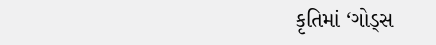કૃતિમાં ‘ગોડ્સ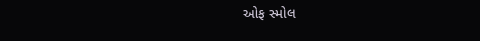ઓફ સ્મોલ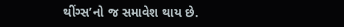થીંગ્સ’નો જ સમાવેશ થાય છે.